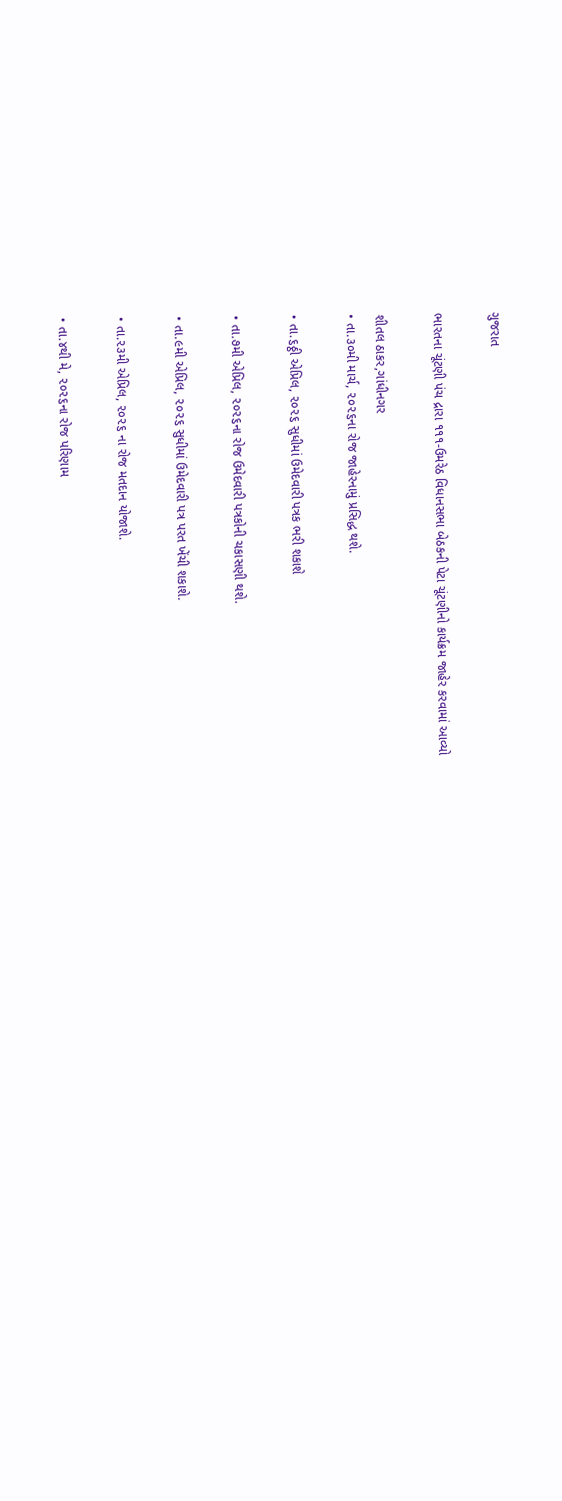ગુજરાત

ભારતના ચૂંટણી પંચ દ્રારા ૧૧૧-ઉમરેઠ વિધાનસભા બેઠકની પેટા ચૂંટણીનો કાર્યક્રમ જાહેર કરવામાં આવ્યો

શીતલ ઠાકર,ગાંધીનગર
• તા.૩૦મી માર્ચ, ૨૦૨૬ના રોજ જાહેરનામું પ્રસિદ્ધ થશે.

• તા.૬ઠ્ઠી એપ્રિલ, ૨૦૨૬ સુધીમાં ઉમેદવારી પત્રક ભરી શકાશે

• તા.૭મી એપ્રિલ, ૨૦૨૬ના રોજ ઉમેદવારી પત્રકોની ચકાસણી થશે.

• તા.૯મી એપ્રિલ, ૨૦૨૬ સુધીમાં ઉમેદવારી પત્ર પરત ખેંચી શકાશે.

• તા.૨૩મી એપ્રિલ, ૨૦૨૬ ના રોજ મતદાન યોજાશે.

• તા.૪થી મે, ૨૦૨૬ના રોજ પરિણામ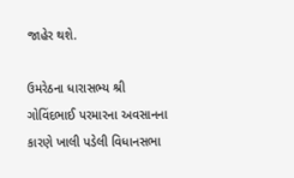જાહેર થશે.

ઉમરેઠના ધારાસભ્ય શ્રી ગોવિંદભાઈ પરમારના અવસાનના કારણે ખાલી પડેલી વિધાનસભા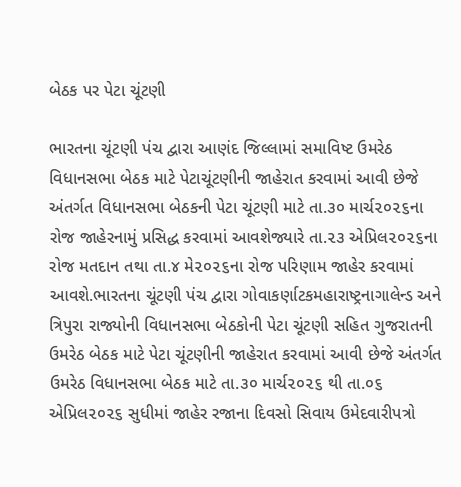બેઠક પર પેટા ચૂંટણી

ભારતના ચૂંટણી પંચ દ્વારા આણંદ જિલ્લામાં સમાવિષ્ટ ઉમરેઠ વિધાનસભા બેઠક માટે પેટાચૂંટણીની જાહેરાત કરવામાં આવી છેજે અંતર્ગત વિધાનસભા બેઠકની પેટા ચૂંટણી માટે તા.૩૦ માર્ચ૨૦૨૬ના રોજ જાહેરનામું પ્રસિદ્ધ કરવામાં આવશેજ્યારે તા.૨૩ એપ્રિલ૨૦૨૬ના રોજ મતદાન તથા તા.૪ મે૨૦૨૬ના રોજ પરિણામ જાહેર કરવામાં આવશે.ભારતના ચૂંટણી પંચ દ્વારા ગોવાકર્ણાટકમહારાષ્ટ્રનાગાલેન્ડ અને ત્રિપુરા રાજ્યોની વિધાનસભા બેઠકોની પેટા ચૂંટણી સહિત ગુજરાતની ઉમરેઠ બેઠક માટે પેટા ચૂંટણીની જાહેરાત કરવામાં આવી છેજે અંતર્ગત ઉમરેઠ વિધાનસભા બેઠક માટે તા.૩૦ માર્ચ૨૦૨૬ થી તા.૦૬ એપ્રિલ૨૦૨૬ સુધીમાં જાહેર રજાના દિવસો સિવાય ઉમેદવારીપત્રો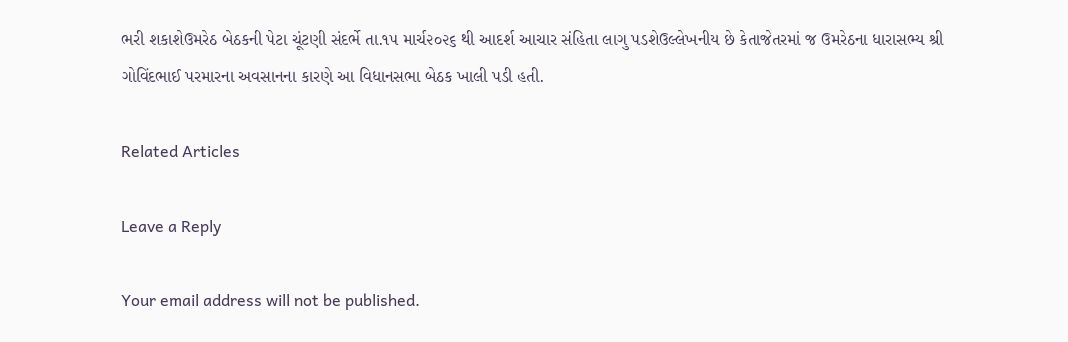ભરી શકાશેઉમરેઠ બેઠકની પેટા ચૂંટણી સંદર્ભે તા.૧૫ માર્ચ૨૦૨૬ થી આદર્શ આચાર સંહિતા લાગુ પડશેઉલ્લેખનીય છે કેતાજેતરમાં જ ઉમરેઠના ધારાસભ્ય શ્રી ગોવિંદભાઈ પરમારના અવસાનના કારણે આ વિધાનસભા બેઠક ખાલી પડી હતી.

Related Articles

Leave a Reply

Your email address will not be published.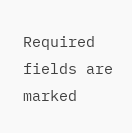Required fields are marked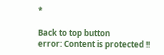*

Back to top button
error: Content is protected !!